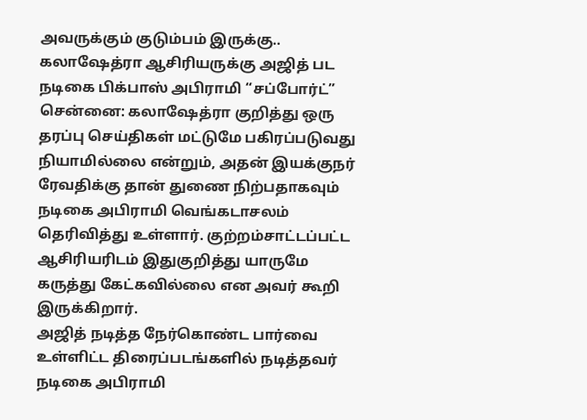அவருக்கும் குடும்பம் இருக்கு.. கலாஷேத்ரா ஆசிரியருக்கு அஜித் பட நடிகை பிக்பாஸ் அபிராமி “சப்போர்ட்”
சென்னை: கலாஷேத்ரா குறித்து ஒரு தரப்பு செய்திகள் மட்டுமே பகிரப்படுவது நியாமில்லை என்றும், அதன் இயக்குநர் ரேவதிக்கு தான் துணை நிற்பதாகவும் நடிகை அபிராமி வெங்கடாசலம் தெரிவித்து உள்ளார். குற்றம்சாட்டப்பட்ட ஆசிரியரிடம் இதுகுறித்து யாருமே கருத்து கேட்கவில்லை என அவர் கூறி இருக்கிறார்.
அஜித் நடித்த நேர்கொண்ட பார்வை உள்ளிட்ட திரைப்படங்களில் நடித்தவர் நடிகை அபிராமி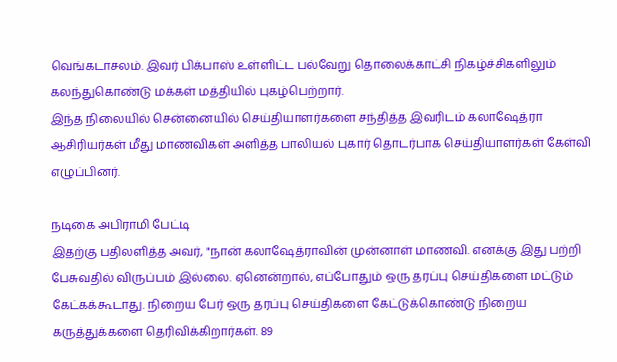வெங்கடாசலம். இவர் பிக்பாஸ் உள்ளிட்ட பல்வேறு தொலைக்காட்சி நிகழ்ச்சிகளிலும் கலந்துகொண்டு மக்கள் மத்தியில் புகழ்பெற்றார்.
இந்த நிலையில் சென்னையில் செய்தியாளர்களை சந்தித்த இவரிடம் கலாஷேத்ரா ஆசிரியர்கள் மீது மாணவிகள் அளித்த பாலியல் புகார் தொடர்பாக செய்தியாளர்கள் கேள்வி எழுப்பினர்.

நடிகை அபிராமி பேட்டி
இதற்கு பதிலளித்த அவர், "நான் கலாஷேத்ராவின் முன்னாள் மாணவி. எனக்கு இது பற்றி பேசுவதில் விருப்பம் இல்லை. ஏனென்றால், எப்போதும் ஒரு தரப்பு செய்திகளை மட்டும் கேட்கக்கூடாது. நிறைய பேர் ஒரு தரப்பு செய்திகளை கேட்டுக்கொண்டு நிறைய கருத்துக்களை தெரிவிக்கிறார்கள். 89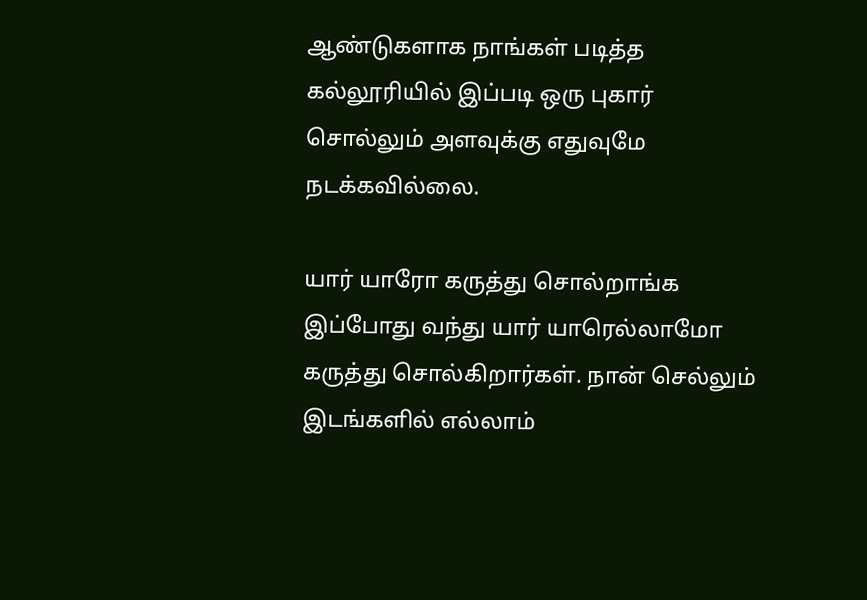ஆண்டுகளாக நாங்கள் படித்த கல்லூரியில் இப்படி ஒரு புகார் சொல்லும் அளவுக்கு எதுவுமே நடக்கவில்லை.

யார் யாரோ கருத்து சொல்றாங்க
இப்போது வந்து யார் யாரெல்லாமோ கருத்து சொல்கிறார்கள். நான் செல்லும் இடங்களில் எல்லாம்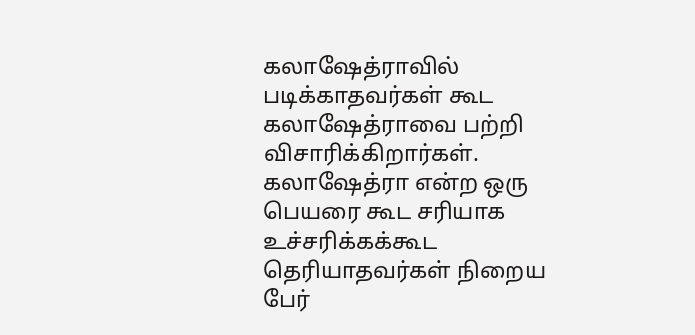கலாஷேத்ராவில் படிக்காதவர்கள் கூட கலாஷேத்ராவை பற்றி விசாரிக்கிறார்கள். கலாஷேத்ரா என்ற ஒரு பெயரை கூட சரியாக உச்சரிக்கக்கூட தெரியாதவர்கள் நிறைய பேர்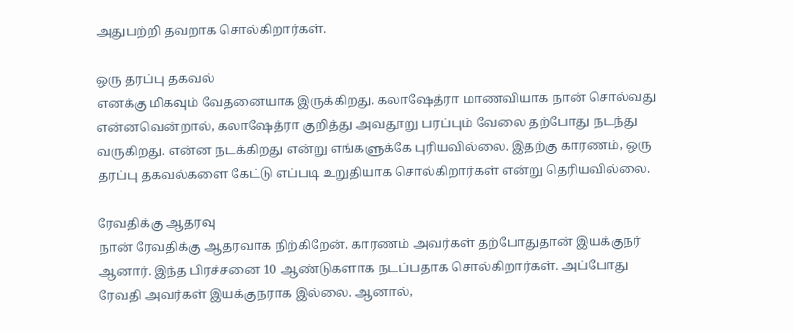அதுபற்றி தவறாக சொல்கிறார்கள்.

ஒரு தரப்பு தகவல்
எனக்கு மிகவும் வேதனையாக இருக்கிறது. கலாஷேத்ரா மாணவியாக நான் சொல்வது என்னவென்றால், கலாஷேத்ரா குறித்து அவதூறு பரப்பும் வேலை தற்போது நடந்து வருகிறது. என்ன நடக்கிறது என்று எங்களுக்கே புரியவில்லை. இதற்கு காரணம், ஒரு தரப்பு தகவல்களை கேட்டு எப்படி உறுதியாக சொல்கிறார்கள் என்று தெரியவில்லை.

ரேவதிக்கு ஆதரவு
நான் ரேவதிக்கு ஆதரவாக நிற்கிறேன். காரணம் அவர்கள் தற்போதுதான் இயக்குநர் ஆனார். இந்த பிரச்சனை 10 ஆண்டுகளாக நடப்பதாக சொல்கிறார்கள். அப்போது ரேவதி அவர்கள் இயக்குநராக இல்லை. ஆனால்,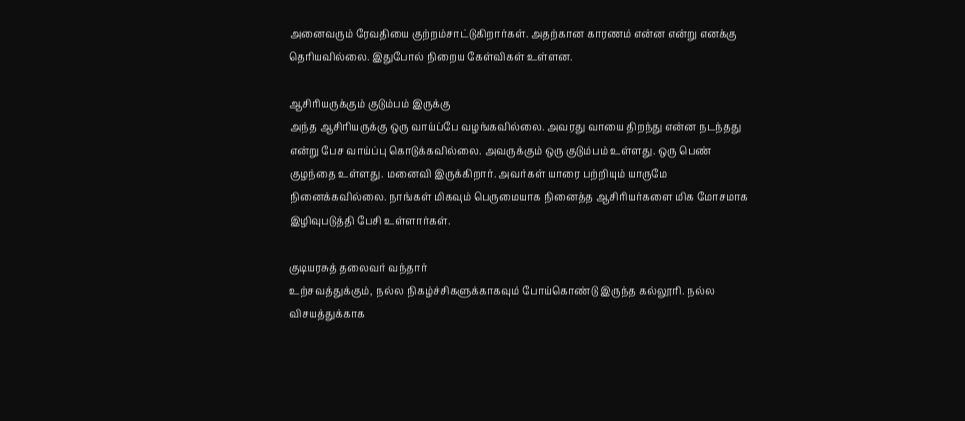அனைவரும் ரேவதியை குற்றம்சாட்டுகிறார்கள். அதற்கான காரணம் என்ன என்று எனக்கு தெரியவில்லை. இதுபோல் நிறைய கேள்விகள் உள்ளன.

ஆசிரியருக்கும் குடும்பம் இருக்கு
அந்த ஆசிரியருக்கு ஒரு வாய்ப்பே வழங்கவில்லை. அவரது வாயை திறந்து என்ன நடந்தது என்று பேச வாய்ப்பு கொடுக்கவில்லை. அவருக்கும் ஒரு குடும்பம் உள்ளது. ஒரு பெண் குழந்தை உள்ளது. மனைவி இருக்கிறார். அவர்கள் யாரை பற்றியும் யாருமே நினைக்கவில்லை. நாங்கள் மிகவும் பெருமையாக நினைத்த ஆசிரியர்களை மிக மோசமாக இழிவுபடுத்தி பேசி உள்ளார்கள்.

குடியரசுத் தலைவர் வந்தார்
உற்சவத்துக்கும், நல்ல நிகழ்ச்சிகளுக்காகவும் போய்கொண்டு இருந்த கல்லூரி. நல்ல விசயத்துக்காக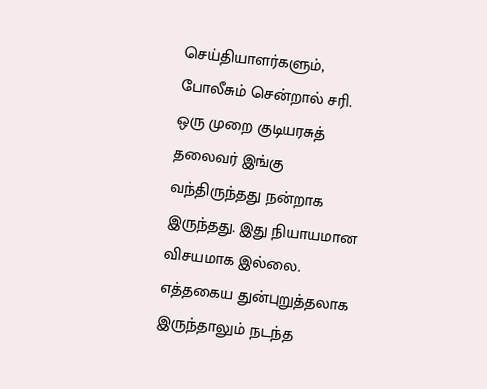செய்தியாளர்களும், போலீசும் சென்றால் சரி. ஒரு முறை குடியரசுத் தலைவர் இங்கு வந்திருந்தது நன்றாக இருந்தது. இது நியாயமான விசயமாக இல்லை. எத்தகைய துன்புறுத்தலாக இருந்தாலும் நடந்த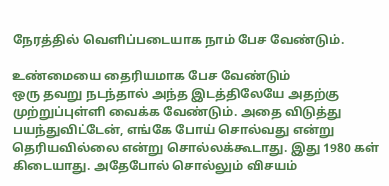நேரத்தில் வெளிப்படையாக நாம் பேச வேண்டும்.

உண்மையை தைரியமாக பேச வேண்டும்
ஒரு தவறு நடந்தால் அந்த இடத்திலேயே அதற்கு முற்றுப்புள்ளி வைக்க வேண்டும். அதை விடுத்து பயந்துவிட்டேன், எங்கே போய் சொல்வது என்று தெரியவில்லை என்று சொல்லக்கூடாது. இது 1980 கள் கிடையாது. அதேபோல் சொல்லும் விசயம்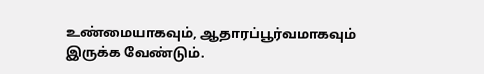உண்மையாகவும், ஆதாரப்பூர்வமாகவும் இருக்க வேண்டும்.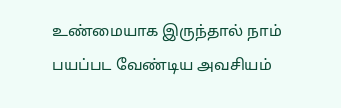உண்மையாக இருந்தால் நாம் பயப்பட வேண்டிய அவசியம்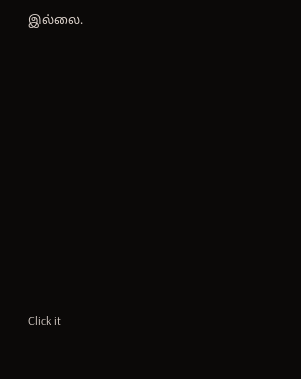இல்லை.












Click it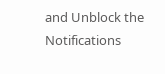and Unblock the Notifications